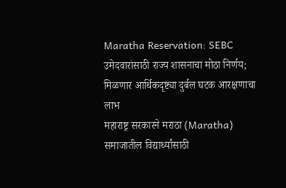Maratha Reservation: SEBC उमेदवारांसाठी राज्य शासनाचा मोठा निर्णय; मिळणार आर्थिकदृष्ट्या दुर्बल घटक आरक्षणाचा लाभ
महाराष्ट्र सरकारने मराठा (Maratha) समाजातील विद्यार्थ्यांसाठी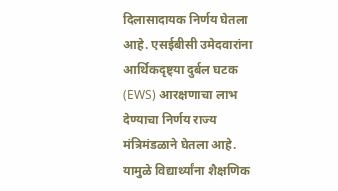दिलासादायक निर्णय घेतला आहे. एसईबीसी उमेदवारांना आर्थिकदृष्ट्या दुर्बल घटक (EWS) आरक्षणाचा लाभ देण्याचा निर्णय राज्य मंत्रिमंडळाने घेतला आहे. यामुळे विद्यार्थ्यांना शैक्षणिक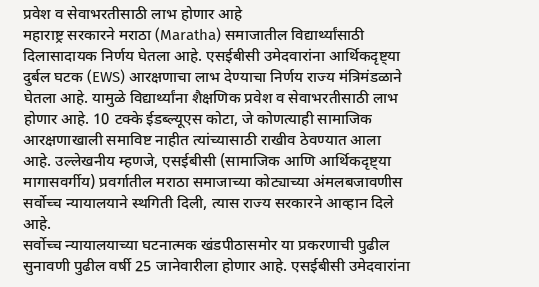प्रवेश व सेवाभरतीसाठी लाभ होणार आहे
महाराष्ट्र सरकारने मराठा (Maratha) समाजातील विद्यार्थ्यांसाठी दिलासादायक निर्णय घेतला आहे. एसईबीसी उमेदवारांना आर्थिकदृष्ट्या दुर्बल घटक (EWS) आरक्षणाचा लाभ देण्याचा निर्णय राज्य मंत्रिमंडळाने घेतला आहे. यामुळे विद्यार्थ्यांना शैक्षणिक प्रवेश व सेवाभरतीसाठी लाभ होणार आहे. 10 टक्के ईडब्ल्यूएस कोटा, जे कोणत्याही सामाजिक आरक्षणाखाली समाविष्ट नाहीत त्यांच्यासाठी राखीव ठेवण्यात आला आहे. उल्लेखनीय म्हणजे, एसईबीसी (सामाजिक आणि आर्थिकदृष्ट्या मागासवर्गीय) प्रवर्गातील मराठा समाजाच्या कोट्याच्या अंमलबजावणीस सर्वोच्च न्यायालयाने स्थगिती दिली, त्यास राज्य सरकारने आव्हान दिले आहे.
सर्वोच्च न्यायालयाच्या घटनात्मक खंडपीठासमोर या प्रकरणाची पुढील सुनावणी पुढील वर्षी 25 जानेवारीला होणार आहे. एसईबीसी उमेदवारांना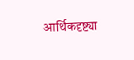आर्थिकदृष्ट्या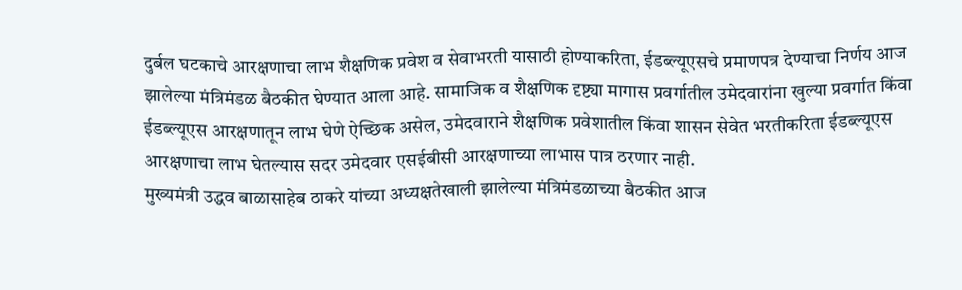दुर्बल घटकाचे आरक्षणाचा लाभ शैक्षणिक प्रवेश व सेवाभरती यासाठी होण्याकरिता, ईडब्ल्यूएसचे प्रमाणपत्र देण्याचा निर्णय आज झालेल्या मंत्रिमंडळ बैठकीत घेण्यात आला आहे. सामाजिक व शैक्षणिक दृष्ट्या मागास प्रवर्गातील उमेदवारांना खुल्या प्रवर्गात किंवा ईडब्ल्यूएस आरक्षणातून लाभ घेणे ऐच्छिक असेल, उमेदवाराने शैक्षणिक प्रवेशातील किंवा शासन सेवेत भरतीकरिता ईडब्ल्यूएस आरक्षणाचा लाभ घेतल्यास सदर उमेदवार एसईबीसी आरक्षणाच्या लाभास पात्र ठरणार नाही.
मुख्यमंत्री उद्धव बाळासाहेब ठाकरे यांच्या अध्यक्षतेखाली झालेल्या मंत्रिमंडळाच्या बैठकीत आज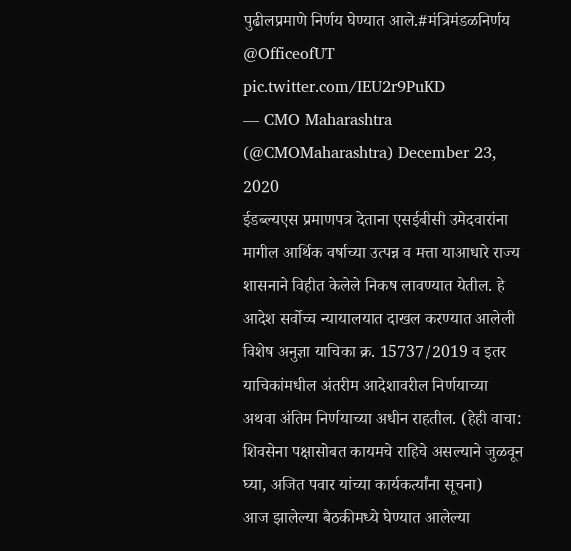पुढीलप्रमाणे निर्णय घेण्यात आले.#मंत्रिमंडळनिर्णय @OfficeofUT pic.twitter.com/IEU2r9PuKD
— CMO Maharashtra (@CMOMaharashtra) December 23, 2020
ईडब्ल्यएस प्रमाणपत्र देताना एसईबीसी उमेदवारांना मागील आर्थिक वर्षाच्या उत्पन्न व मत्ता याआधारे राज्य शासनाने विहीत केलेले निकष लावण्यात येतील. हे आदेश सर्वोच्च न्यायालयात दाखल करण्यात आलेली विशेष अनुज्ञा याचिका क्र. 15737/2019 व इतर याचिकांमधील अंतरीम आदेशावरील निर्णयाच्या अथवा अंतिम निर्णयाच्या अधीन राहतील. (हेही वाचा: शिवसेना पक्षासोबत कायमचे राहिचे असल्याने जुळवून घ्या, अजित पवार यांच्या कार्यकर्त्यांना सूचना)
आज झालेल्या बैठकीमध्ये घेण्यात आलेल्या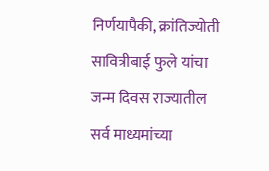निर्णयापैकी, क्रांतिज्योती सावित्रीबाई फुले यांचा जन्म दिवस राज्यातील सर्व माध्यमांच्या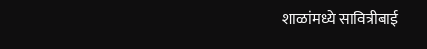शाळांमध्ये सावित्रीबाई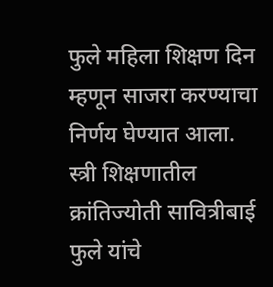फुले महिला शिक्षण दिन म्हणून साजरा करण्याचा निर्णय घेण्यात आला. स्त्री शिक्षणातील क्रांतिज्योती सावित्रीबाई फुले यांचे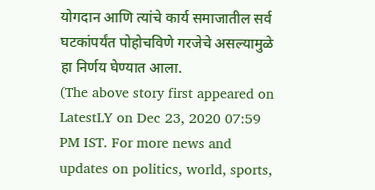योगदान आणि त्यांचे कार्य समाजातील सर्व घटकांपर्यंत पोहोचविणे गरजेचे असल्यामुळे हा निर्णय घेण्यात आला.
(The above story first appeared on LatestLY on Dec 23, 2020 07:59 PM IST. For more news and updates on politics, world, sports,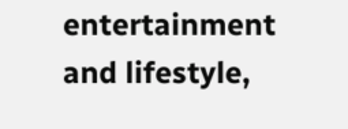entertainment and lifestyle,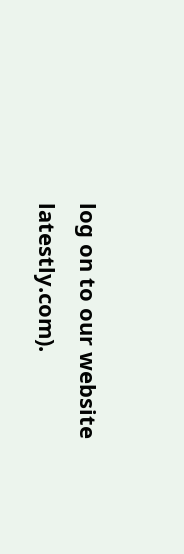log on to our website latestly.com).